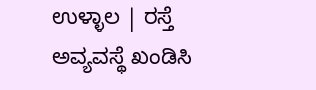ಉಳ್ಳಾಲ | ರಸ್ತೆ ಅವ್ಯವಸ್ಥೆ ಖಂಡಿಸಿ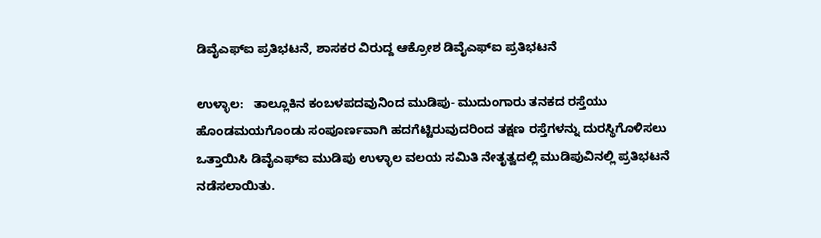ಡಿವೈಎಫ್ಐ ಪ್ರತಿಭಟನೆ, ಶಾಸಕರ ವಿರುದ್ದ ಆಕ್ರೋಶ ಡಿವೈಎಫ್ಐ ಪ್ರತಿಭಟನೆ

ಉಳ್ಳಾಲ:   ತಾಲ್ಲೂಕಿನ ಕಂಬಳಪದವುನಿಂದ ಮುಡಿಪು- ಮುದುಂಗಾರು ತನಕದ ರಸ್ತೆಯು ಹೊಂಡಮಯಗೊಂಡು ಸಂಪೂರ್ಣವಾಗಿ ಹದಗೆಟ್ಟಿರುವುದರಿಂದ ತಕ್ಷಣ ರಸ್ತೆಗಳನ್ನು ದುರಸ್ಥಿಗೊಳಿಸಲು ಒತ್ತಾಯಿಸಿ ಡಿವೈಎಫ್ಐ ಮುಡಿಪು ಉಳ್ಳಾಲ ವಲಯ ಸಮಿತಿ ನೇತೃತ್ವದಲ್ಲಿ ಮುಡಿಪುವಿನಲ್ಲಿ ಪ್ರತಿಭಟನೆ ನಡೆಸಲಾಯಿತು.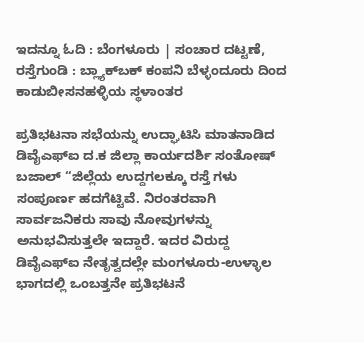ಇದನ್ನೂ ಓದಿ : ಬೆಂಗಳೂರು | ಸಂಚಾರ ದಟ್ಟಣೆ, ರಸ್ತೆಗುಂಡಿ : ಬ್ಲ್ಯಾಕ್‌ಬಕ್ ಕಂಪನಿ ಬೆಳ್ಳಂದೂರು ದಿಂದ ಕಾಡುಬೀಸನಹಳ್ಳಿಯ ಸ್ಥಳಾಂತರ

ಪ್ರತಿಭಟನಾ ಸಭೆಯನ್ನು ಉದ್ಘಾಟಿಸಿ ಮಾತನಾಡಿದ ಡಿವೈಎಫ್ಐ ದ.ಕ ಜಿಲ್ಲಾ ಕಾರ್ಯದರ್ಶಿ ಸಂತೋಷ್ ಬಜಾಲ್ “ಜಿಲ್ಲೆಯ ಉದ್ದಗಲಕ್ಕೂ ರಸ್ತೆ ಗಳು ಸಂಪೂರ್ಣ ಹದಗೆಟ್ಟಿವೆ. ನಿರಂತರವಾಗಿ ಸಾರ್ವಜನಿಕರು ಸಾವು ನೋವುಗಳನ್ನು ಅನುಭವಿಸುತ್ತಲೇ ಇದ್ದಾರೆ. ಇದರ ವಿರುದ್ದ ಡಿವೈಎಫ್ಐ ನೇತೃತ್ವದಲ್ಲೇ ಮಂಗಳೂರು-ಉಳ್ಳಾಲ ಭಾಗದಲ್ಲಿ ಒಂಬತ್ತನೇ ಪ್ರತಿಭಟನೆ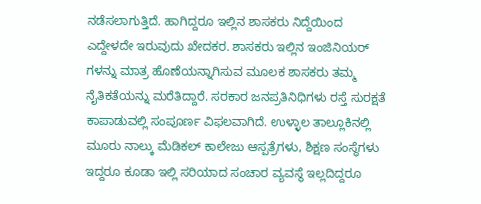ನಡೆಸಲಾಗುತ್ತಿದೆ. ಹಾಗಿದ್ದರೂ ಇಲ್ಲಿನ ಶಾಸಕರು ನಿದ್ದೆಯಿಂದ ಎದ್ದೇಳದೇ ಇರುವುದು ಖೇದಕರ. ಶಾಸಕರು ಇಲ್ಲಿನ ಇಂಜಿನಿಯರ್ ಗಳನ್ನು ಮಾತ್ರ ಹೊಣೆಯನ್ನಾಗಿಸುವ ಮೂಲಕ ಶಾಸಕರು ತಮ್ಮ ನೈತಿಕತೆಯನ್ನು ಮರೆತಿದ್ದಾರೆ. ಸರಕಾರ ಜನಪ್ರತಿನಿಧಿಗಳು ರಸ್ತೆ ಸುರಕ್ಷತೆ ಕಾಪಾಡುವಲ್ಲಿ ಸಂಪೂರ್ಣ ವಿಫಲವಾಗಿದೆ. ಉಳ್ಳಾಲ ತಾಲ್ಲೂಕಿನಲ್ಲಿ ಮೂರು ನಾಲ್ಕು ಮೆಡಿಕಲ್‌ ಕಾಲೇಜು ಆಸ್ಪತ್ರೆಗಳು, ಶಿಕ್ಷಣ ಸಂಸ್ಥೆಗಳು ಇದ್ದರೂ ಕೂಡಾ ಇಲ್ಲಿ ಸರಿಯಾದ ಸಂಚಾರ ವ್ಯವಸ್ಥೆ ಇಲ್ಲದಿದ್ದರೂ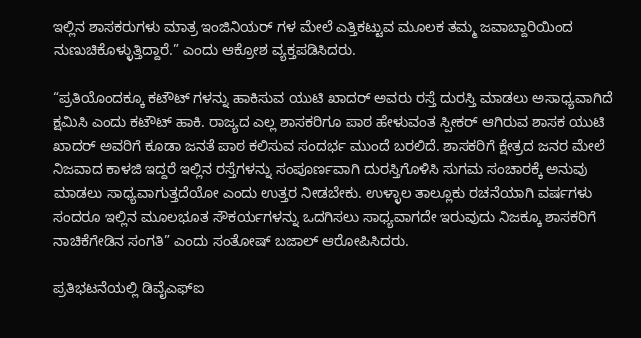ಇಲ್ಲಿನ ಶಾಸಕರುಗಳು ಮಾತ್ರ ಇಂಜಿನಿಯರ್ ಗಳ ಮೇಲೆ ಎತ್ತಿಕಟ್ಟುವ ಮೂಲಕ ತಮ್ಮ ಜವಾಬ್ದಾರಿಯಿಂದ ನುಣುಚಿಕೊಳ್ಳುತ್ತಿದ್ದಾರೆ.” ಎಂದು ಆಕ್ರೋಶ ವ್ಯಕ್ತಪಡಿಸಿದರು.

“ಪ್ರತಿಯೊಂದಕ್ಕೂ ಕಟೌಟ್ ಗಳನ್ನು ಹಾಕಿಸುವ ಯುಟಿ ಖಾದರ್ ಅವರು ರಸ್ತೆ ದುರಸ್ತಿ ಮಾಡಲು ಅಸಾಧ್ಯವಾಗಿದೆ‌ ಕ್ಷಮಿಸಿ ಎಂದು ಕಟೌಟ್ ಹಾಕಿ. ರಾಜ್ಯದ ಎಲ್ಲ ಶಾಸಕರಿಗೂ ಪಾಠ ಹೇಳುವಂತ ಸ್ಪೀಕರ್ ಆಗಿರುವ ಶಾಸಕ ಯುಟಿ ಖಾದರ್ ಅವರಿಗೆ ಕೂಡಾ ಜನತೆ ಪಾಠ ಕಲಿಸುವ ಸಂದರ್ಭ ಮುಂದೆ ಬರಲಿದೆ. ಶಾಸಕರಿಗೆ ಕ್ಷೇತ್ರದ ಜನರ ಮೇಲೆ ನಿಜವಾದ ಕಾಳಜಿ ಇದ್ದರೆ ಇಲ್ಲಿನ ರಸ್ತೆಗಳನ್ನು ಸಂಪೂರ್ಣವಾಗಿ ದುರಸ್ತಿಗೊಳಿಸಿ ಸುಗಮ ಸಂಚಾರಕ್ಕೆ ಅನುವು ಮಾಡಲು ಸಾಧ್ಯವಾಗುತ್ತದೆಯೋ ಎಂದು ಉತ್ತರ ನೀಡಬೇಕು. ಉಳ್ಳಾಲ ತಾಲ್ಲೂಕು ರಚನೆಯಾಗಿ ವರ್ಷಗಳು ಸಂದರೂ ಇಲ್ಲಿನ ಮೂಲಭೂತ ಸೌಕರ್ಯಗಳನ್ನು ಒದಗಿಸಲು ಸಾಧ್ಯವಾಗದೇ ಇರುವುದು ನಿಜಕ್ಕೂ ಶಾಸಕರಿಗೆ ನಾಚಿಕೆಗೇಡಿನ ಸಂಗತಿ” ಎಂದು ಸಂತೋಷ್ ಬಜಾಲ್ ಆರೋಪಿಸಿದರು.

ಪ್ರತಿಭಟನೆಯಲ್ಲಿ ಡಿವೈಎಫ್ಐ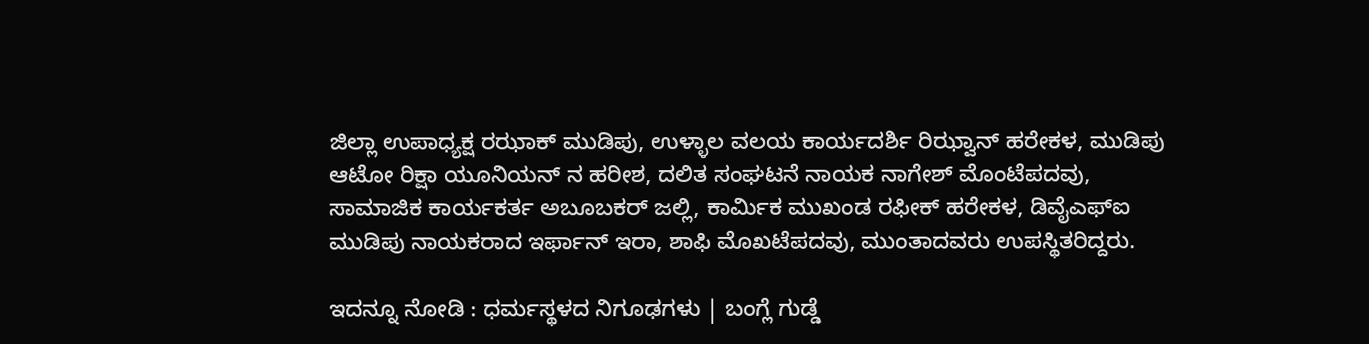ಜಿಲ್ಲಾ ಉಪಾಧ್ಯಕ್ಷ ರಝಾಕ್ ಮುಡಿಪು, ಉಳ್ಳಾಲ ವಲಯ ಕಾರ್ಯದರ್ಶಿ ರಿಝ್ವಾನ್ ಹರೇಕಳ, ಮುಡಿಪು ಆಟೋ ರಿಕ್ಷಾ ಯೂನಿಯನ್ ನ ಹರೀಶ, ದಲಿತ ಸಂಘಟನೆ ನಾಯಕ ನಾಗೇಶ್ ಮೊಂಟೆಪದವು, ಸಾಮಾಜಿಕ ಕಾರ್ಯಕರ್ತ ಅಬೂಬಕರ್ ಜಲ್ಲಿ, ಕಾರ್ಮಿಕ ಮುಖಂಡ ರಫೀಕ್ ಹರೇಕಳ, ಡಿವೈಎಫ್ಐ ಮುಡಿಪು ನಾಯಕರಾದ ಇರ್ಫಾನ್ ಇರಾ, ಶಾಫಿ ಮೊಖಟೆಪದವು, ಮುಂತಾದವರು ಉಪಸ್ಥಿತರಿದ್ದರು.

ಇದನ್ನೂ ನೋಡಿ : ಧರ್ಮಸ್ಥಳದ ನಿಗೂಢಗಳು | ಬಂಗ್ಲೆ ಗುಡ್ಡೆ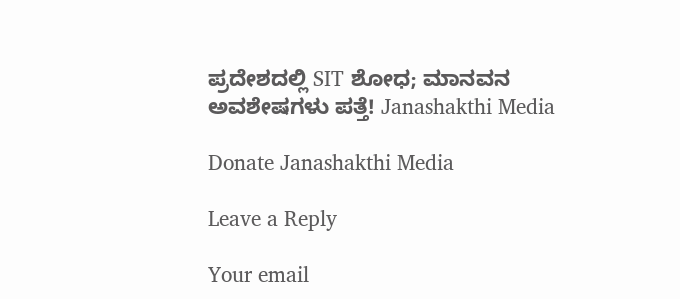ಪ್ರದೇಶದಲ್ಲಿ SIT ಶೋಧ; ಮಾನವನ ಅವಶೇಷಗಳು ಪತ್ತೆ! Janashakthi Media

Donate Janashakthi Media

Leave a Reply

Your email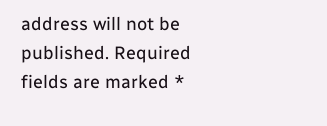address will not be published. Required fields are marked *